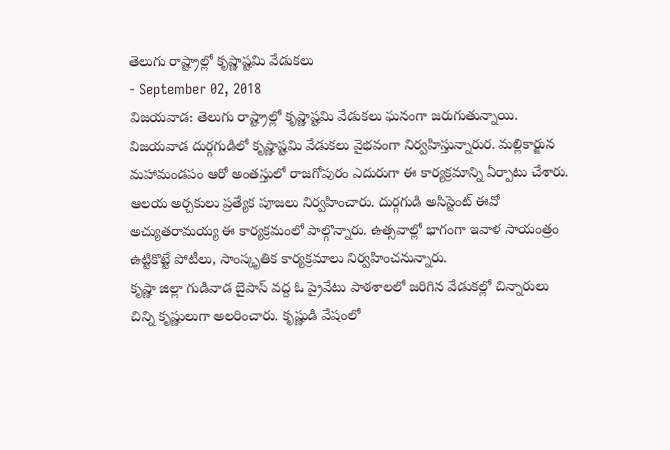తెలుగు రాష్ట్రాల్లో కృష్ణాష్టమి వేడుకలు
- September 02, 2018
విజయవాడ: తెలుగు రాష్ట్రాల్లో కృష్ణాష్టమి వేడుకలు ఘనంగా జరుగుతున్నాయి. విజయవాడ దుర్గగుడిలో కృష్ణాష్టమి వేడుకలు వైభవంగా నిర్వహిస్తున్నారుర. మల్లికార్జున మహామండపం ఆరో అంతస్తులో రాజగోపురం ఎదురుగా ఈ కార్యక్రమాన్ని ఏర్పాటు చేశారు. ఆలయ అర్చకులు ప్రత్యేక పూజలు నిర్వహించారు. దుర్గగుడి అసిస్టెంట్ ఈవో అచ్యుతరామయ్య ఈ కార్యక్రమంలో పాల్గొన్నారు. ఉత్సవాల్లో భాగంగా ఇవాళ సాయంత్రం ఉట్టికొట్టే పోటీలు, సాంస్కృతిక కార్యక్రమాలు నిర్వహించనున్నారు.
కృష్ణా జిల్లా గుడివాడ బైపాస్ వద్ద ఓ ప్రైవేటు పాఠశాలలో జరిగిన వేడుకల్లో చిన్నారులు చిన్ని కృష్ణులుగా అలరించారు. కృష్ణుడి వేషంలో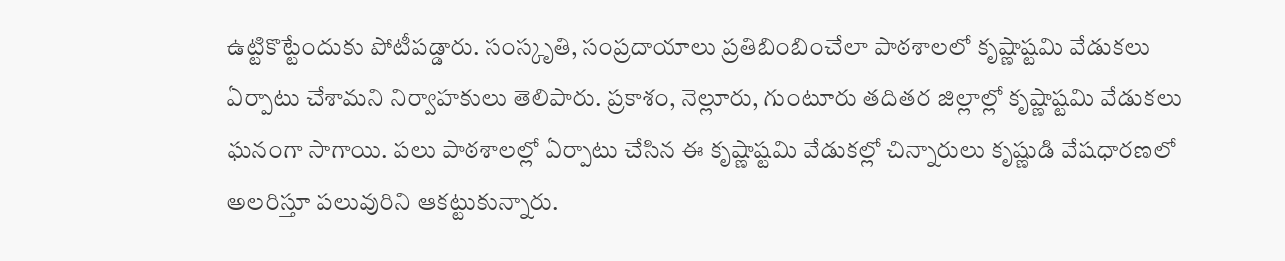ఉట్టికొట్టేందుకు పోటీపడ్డారు. సంస్కృతి, సంప్రదాయాలు ప్రతిబింబించేలా పాఠశాలలో కృష్ణాష్టమి వేడుకలు ఏర్పాటు చేశామని నిర్వాహకులు తెలిపారు. ప్రకాశం, నెల్లూరు, గుంటూరు తదితర జిల్లాల్లో కృష్ణాష్టమి వేడుకలు ఘనంగా సాగాయి. పలు పాఠశాలల్లో ఏర్పాటు చేసిన ఈ కృష్ణాష్టమి వేడుకల్లో చిన్నారులు కృష్ణుడి వేషధారణలో అలరిస్తూ పలువురిని ఆకట్టుకున్నారు.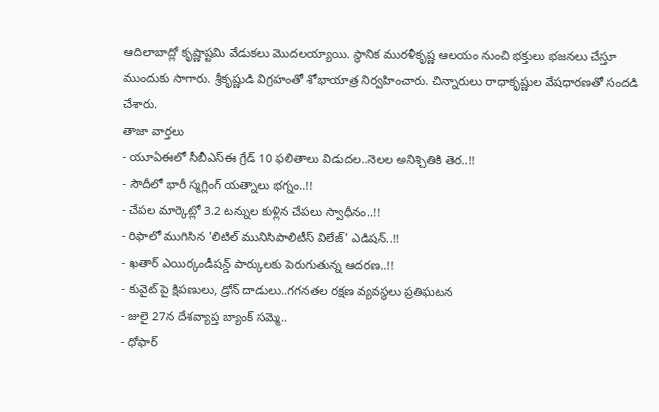ఆదిలాబాద్లో కృష్ణాష్టమి వేడుకలు మొదలయ్యాయి. స్థానిక మురళీకృష్ణ ఆలయం నుంచి భక్తులు భజనలు చేస్తూ ముందుకు సాగారు. శ్రీకృష్ణుడి విగ్రహంతో శోభాయాత్ర నిర్వహించారు. చిన్నారులు రాధాకృష్ణుల వేషధారణతో సందడి చేశారు.
తాజా వార్తలు
- యూఏఈలో సీబీఎస్ఈ గ్రేడ్ 10 ఫలితాలు విడుదల..నెలల అనిశ్చితికి తెర..!!
- సౌదీలో భారీ స్మగ్లింగ్ యత్నాలు భగ్నం..!!
- చేపల మార్కెట్లో 3.2 టన్నుల కుళ్లిన చేపలు స్వాధీనం..!!
- రిఫాలో ముగిసిన 'లిటిల్ మునిసిపాలిటీస్ విలేజ్' ఎడిషన్..!!
- ఖతార్ ఎయిర్కండీషన్డ్ పార్కులకు పెరుగుతున్న ఆదరణ..!!
- కువైట్ పై క్షిపణులు, డ్రోన్ దాడులు..గగనతల రక్షణ వ్యవస్థలు ప్రతిఘటన
- జులై 27న దేశవ్యాప్త బ్యాంక్ సమ్మె..
- ధోఫార్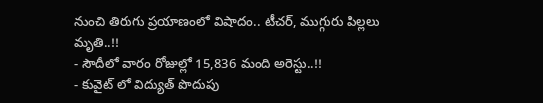నుంచి తిరుగు ప్రయాణంలో విషాదం.. టీచర్, ముగ్గురు పిల్లలు మృతి..!!
- సౌదీలో వారం రోజుల్లో 15,836 మంది అరెస్టు..!!
- కువైట్ లో విద్యుత్ పొదుపు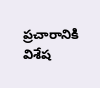ప్రచారానికి విశేష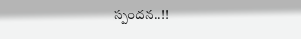స్పందన..!!